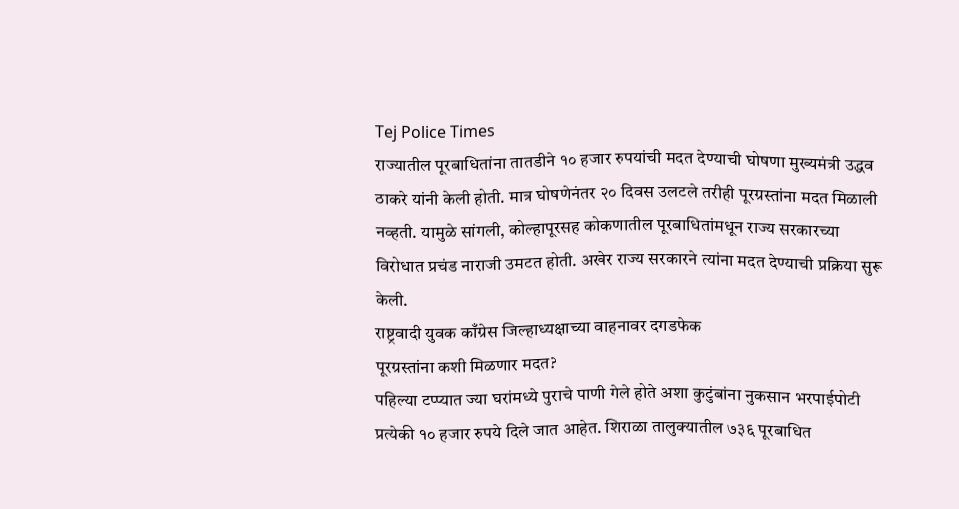Tej Police Times
राज्यातील पूरबाधितांना तातडीने १० हजार रुपयांची मदत देण्याची घोषणा मुख्यमंत्री उद्धव ठाकरे यांनी केली होती. मात्र घोषणेनंतर २० दिवस उलटले तरीही पूरग्रस्तांना मदत मिळाली नव्हती. यामुळे सांगली, कोल्हापूरसह कोकणातील पूरबाधितांमधून राज्य सरकारच्या विरोधात प्रचंड नाराजी उमटत होती. अखेर राज्य सरकारने त्यांना मदत देण्याची प्रक्रिया सुरू केली.
राष्ट्रवादी युवक काँग्रेस जिल्हाध्यक्षाच्या वाहनावर दगडफेक
पूरग्रस्तांना कशी मिळणार मदत?
पहिल्या टप्प्यात ज्या घरांमध्ये पुराचे पाणी गेले होते अशा कुटुंबांना नुकसान भरपाईपोटी प्रत्येकी १० हजार रुपये दिले जात आहेत. शिराळा तालुक्यातील ७३६ पूरबाधित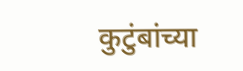कुटुंबांच्या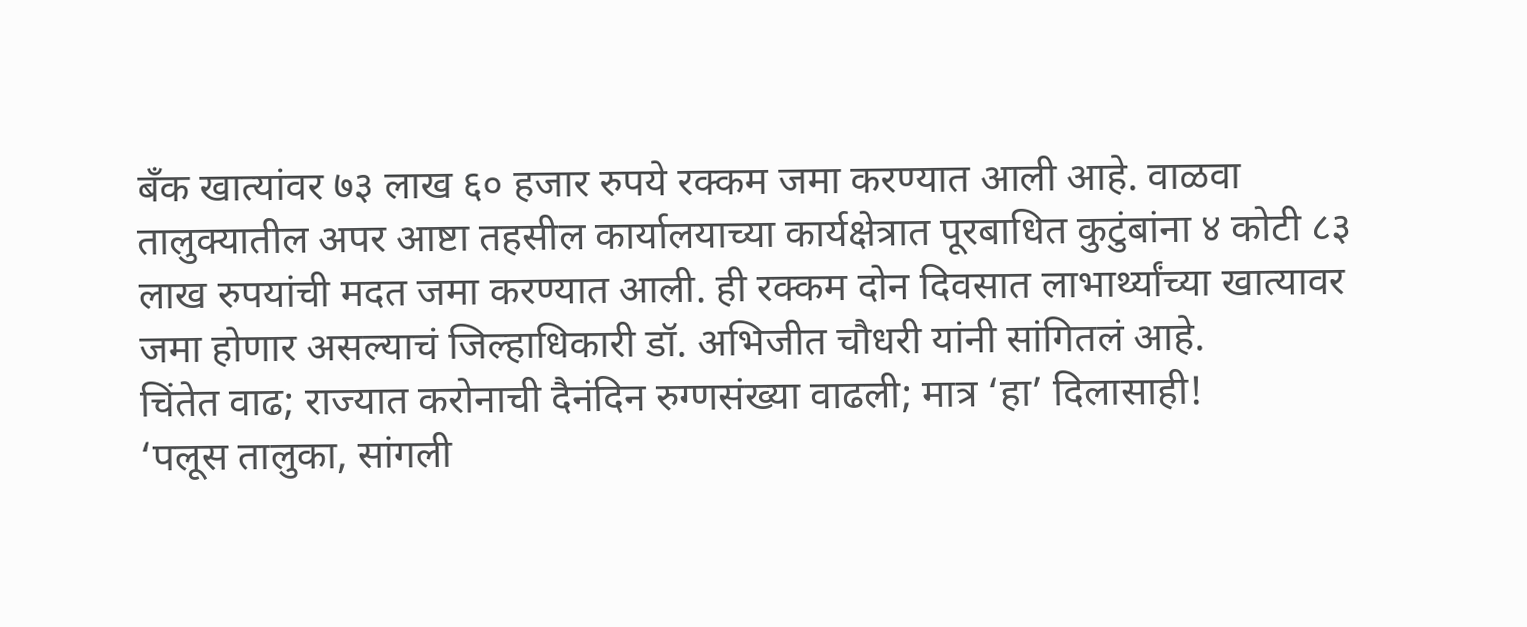बॅंक खात्यांवर ७३ लाख ६० हजार रुपये रक्कम जमा करण्यात आली आहे. वाळवा तालुक्यातील अपर आष्टा तहसील कार्यालयाच्या कार्यक्षेत्रात पूरबाधित कुटुंबांना ४ कोटी ८३ लाख रुपयांची मदत जमा करण्यात आली. ही रक्कम दोन दिवसात लाभार्थ्यांच्या खात्यावर जमा होणार असल्याचं जिल्हाधिकारी डॉ. अभिजीत चौधरी यांनी सांगितलं आहे.
चिंतेत वाढ; राज्यात करोनाची दैनंदिन रुग्णसंख्या वाढली; मात्र ‘हा’ दिलासाही!
‘पलूस तालुका, सांगली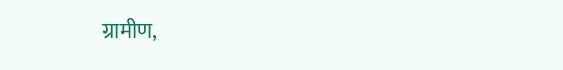ग्रामीण,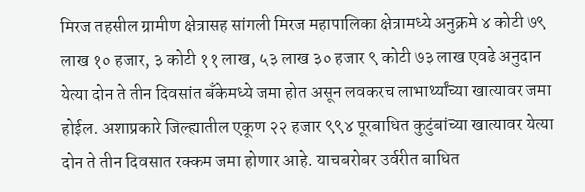मिरज तहसील ग्रामीण क्षेत्रासह सांगली मिरज महापालिका क्षेत्रामध्ये अनुक्रमे ४ कोटी ७९ लाख १० हजार, ३ कोटी ११ लाख, ५३ लाख ३० हजार ९ कोटी ७३ लाख एवढे अनुदान येत्या दोन ते तीन दिवसांत बॅंकेमध्ये जमा होत असून लवकरच लाभार्थ्यांच्या खात्यावर जमा होईल. अशाप्रकारे जिल्ह्यातील एकूण २२ हजार ९९४ पूरबाधित कुटुंबांच्या खात्यावर येत्या दोन ते तीन दिवसात रक्कम जमा होणार आहे. याचबरोबर उर्वरीत बाधित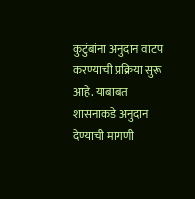कुटुंबांना अनुदान वाटप करण्याची प्रक्रिया सुरू आहे. याबाबत शासनाकडे अनुदान देण्याची मागणी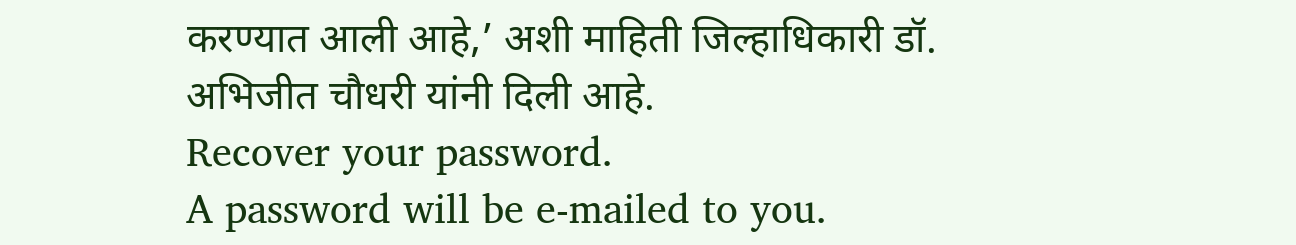करण्यात आली आहे,’ अशी माहिती जिल्हाधिकारी डॉ. अभिजीत चौधरी यांनी दिली आहे.
Recover your password.
A password will be e-mailed to you.